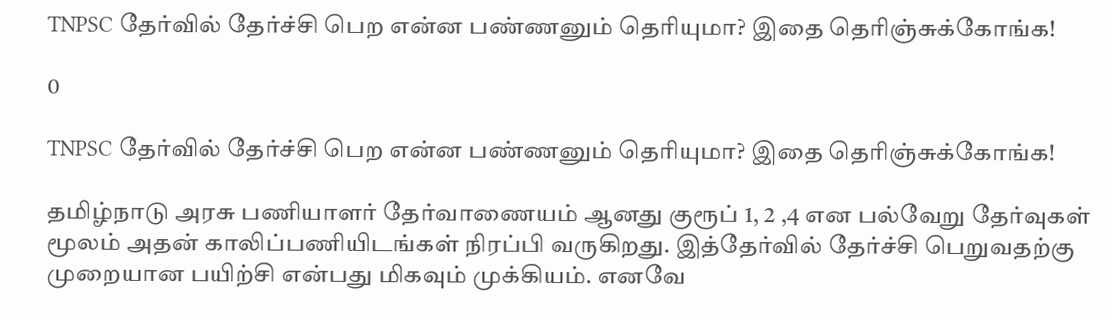TNPSC தேர்வில் தேர்ச்சி பெற என்ன பண்ணனும் தெரியுமா? இதை தெரிஞ்சுக்கோங்க!

0

TNPSC தேர்வில் தேர்ச்சி பெற என்ன பண்ணனும் தெரியுமா? இதை தெரிஞ்சுக்கோங்க!

தமிழ்நாடு அரசு பணியாளர் தேர்வாணையம் ஆனது குரூப் 1, 2 ,4 என பல்வேறு தேர்வுகள் மூலம் அதன் காலிப்பணியிடங்கள் நிரப்பி வருகிறது. இத்தேர்வில் தேர்ச்சி பெறுவதற்கு முறையான பயிற்சி என்பது மிகவும் முக்கியம். எனவே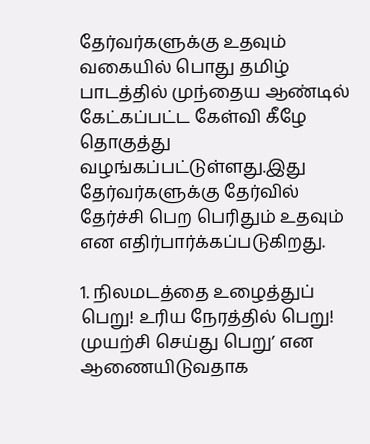தேர்வர்களுக்கு உதவும் வகையில் பொது தமிழ் பாடத்தில் முந்தைய ஆண்டில் கேட்கப்பட்ட கேள்வி கீழே தொகுத்து வழங்கப்பட்டுள்ளது.இது தேர்வர்களுக்கு தேர்வில் தேர்ச்சி பெற பெரிதும் உதவும் என எதிர்பார்க்கப்படுகிறது.

1. நிலமடத்தை உழைத்துப் பெறு! உரிய நேரத்தில் பெறு! முயற்சி செய்து பெறு’ என ஆணையிடுவதாக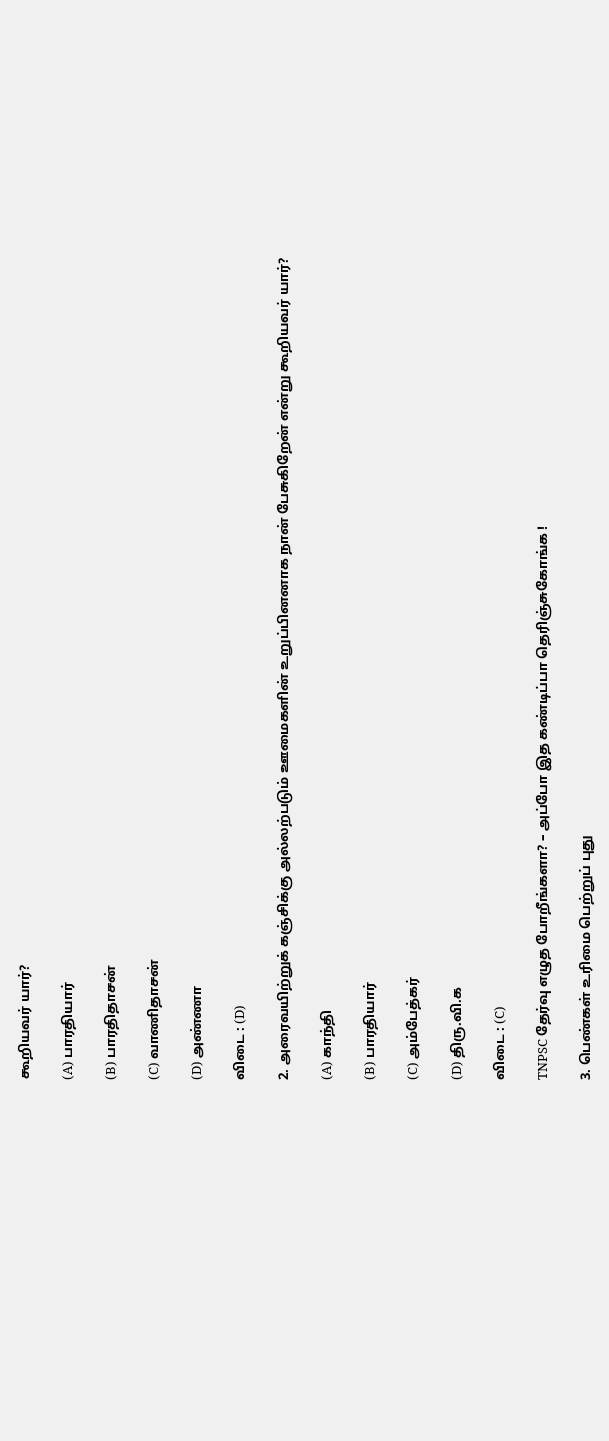கூறியவர் யார்?

(A) பாரதியார்

(B) பாரதிதாசன்

(C) வாணிதாசன்

(D) அண்ணா

விடை : (D)

2. அரைவயிற்றுக் கஞ்சிக்கு அல்லற்படும் ஊமைகளின் உறுப்பினனாக நான் பேசுகிறேன் என்று கூறியவர் யார்?

(A) காந்தி

(B) பாரதியார்

(C) அம்பேத்கர்

(D) திரு.வி.க

விடை : (C)

TNPSC தேர்வு எழுத போறீங்களா? – அப்போ இத கண்டிப்பா தெரிஞ்சுகோங்க !

3. பெண்கள் உரிமை பெற்றுப் புது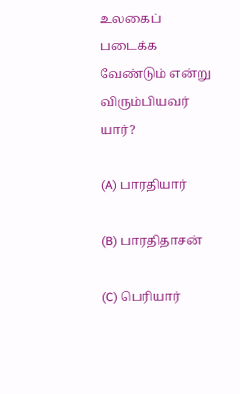உலகைப் படைக்க வேண்டும் என்று விரும்பியவர் யார்?

(A) பாரதியார்

(B) பாரதிதாசன்

(C) பெரியார்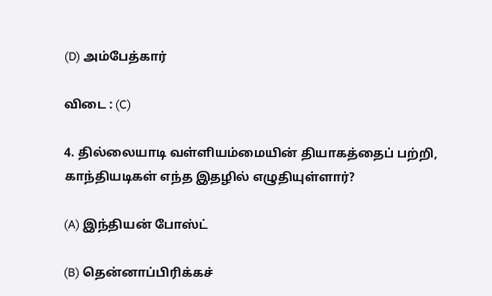(D) அம்பேத்கார்

விடை : (C)

4. தில்லையாடி வள்ளியம்மையின் தியாகத்தைப் பற்றி, காந்தியடிகள் எந்த இதழில் எழுதியுள்ளார்?

(A) இந்தியன் போஸ்ட்

(B) தென்னாப்பிரிக்கச்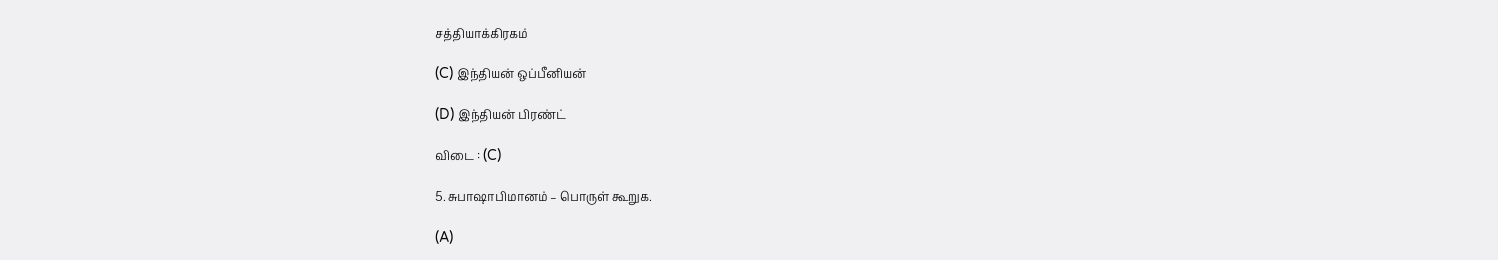சத்தியாக்கிரகம்

(C) இந்தியன் ஒப்பீனியன்

(D) இந்தியன் பிரண்ட்

விடை : (C)

5. சுபாஷாபிமானம் – பொருள் கூறுக.

(A)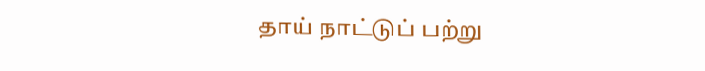தாய் நாட்டுப் பற்று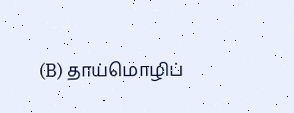(B) தாய்மொழிப்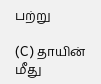பற்று

(C) தாயின் மீது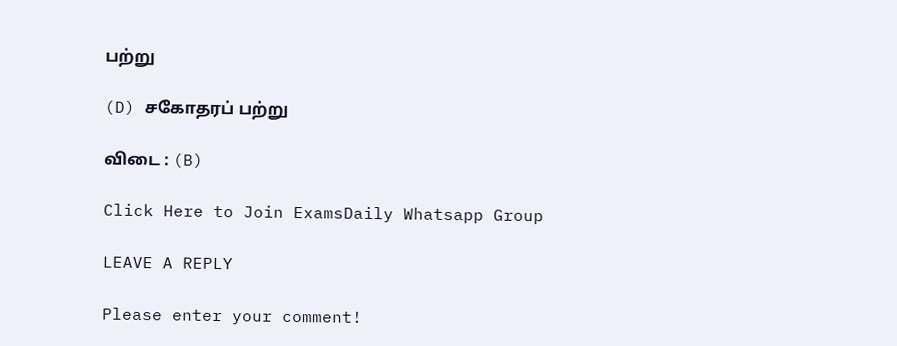பற்று

(D) சகோதரப் பற்று

விடை : (B)

Click Here to Join ExamsDaily Whatsapp Group

LEAVE A REPLY

Please enter your comment!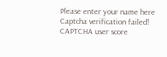Please enter your name here
Captcha verification failed!
CAPTCHA user score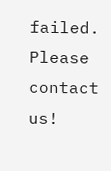failed. Please contact us!